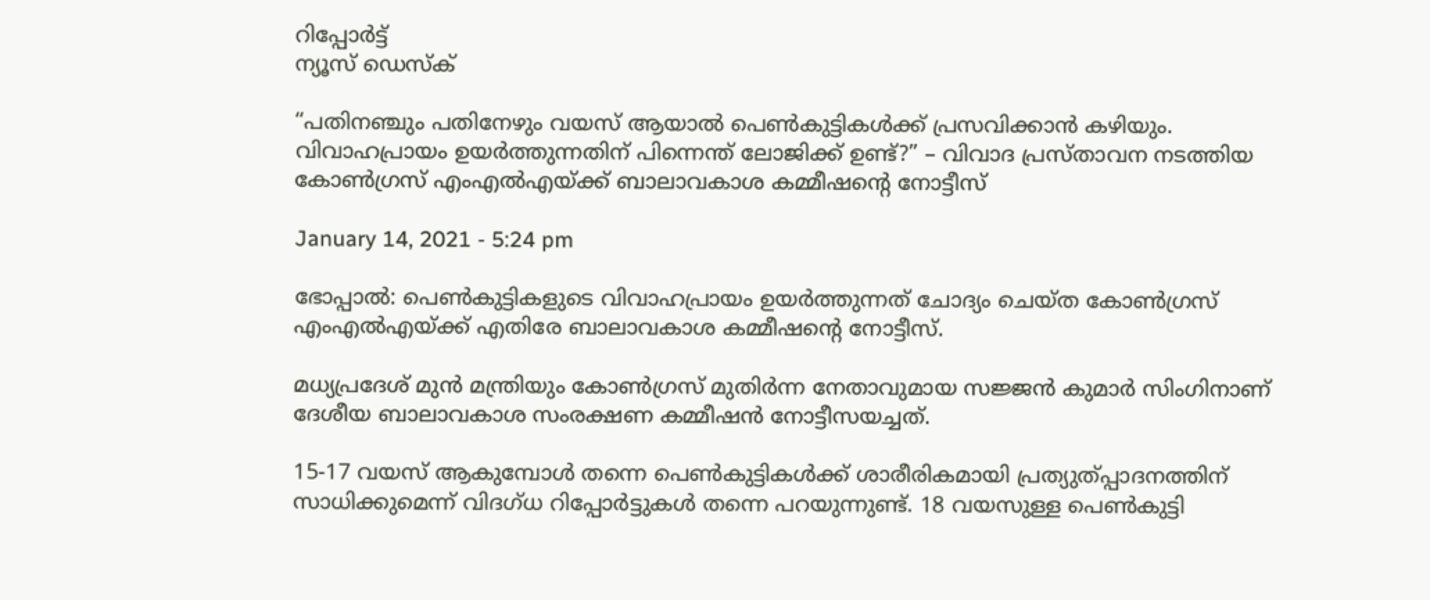റിപ്പോര്‍ട്ട്
ന്യൂസ് ഡെസ്ക്

“പതിനഞ്ചും പതിനേഴും വയസ് ആയാൽ പെണ്‍കുട്ടികള്‍ക്ക് പ്രസവിക്കാൻ കഴിയും. വിവാഹപ്രായം ഉയർത്തുന്നതിന് പിന്നെന്ത് ലോജിക്ക് ഉണ്ട്?” – വിവാദ പ്രസ്താവന നടത്തിയ കോണ്‍ഗ്രസ് എംഎല്‍എയ്ക്ക് ബാലാവകാശ കമ്മീഷന്റെ നോട്ടീസ്

January 14, 2021 - 5:24 pm

ഭോപ്പാല്‍: പെണ്‍കുട്ടികളുടെ വിവാഹപ്രായം ഉയര്‍ത്തുന്നത് ചോദ്യം ചെയ്ത കോണ്‍ഗ്രസ് എംഎല്‍എയ്ക്ക് എതിരേ ബാലാവകാശ കമ്മീഷന്റെ നോട്ടീസ്.

മധ്യപ്രദേശ് മുന്‍ മന്ത്രിയും കോണ്‍ഗ്രസ് മുതിര്‍ന്ന നേതാവുമായ സജ്ജന്‍ കുമാര്‍ സിംഗിനാണ് ദേശീയ ബാലാവകാശ സംരക്ഷണ കമ്മീഷന്‍ നോട്ടീസയച്ചത്.

15-17 വയസ് ആകുമ്പോള്‍ തന്നെ പെണ്‍കുട്ടികള്‍ക്ക് ശാരീരികമായി പ്രത്യുത്പ്പാദനത്തിന് സാധിക്കുമെന്ന് വിദഗ്ധ റിപ്പോര്‍ട്ടുകള്‍ തന്നെ പറയുന്നുണ്ട്. 18 വയസുള്ള പെണ്‍കുട്ടി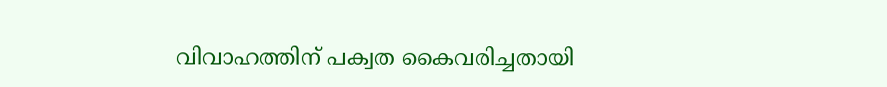വിവാഹത്തിന് പക്വത കൈവരിച്ചതായി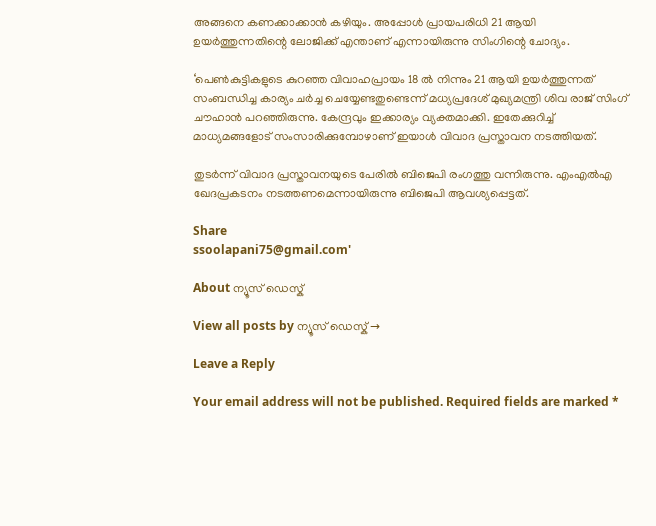അങ്ങനെ കണക്കാക്കാൻ കഴിയും. അപ്പോൾ പ്രായപരിധി 21 ആയി ഉയര്‍ത്തുന്നതിന്റെ ലോജിക്ക് എന്താണ് എന്നായിരുന്നു സിംഗിന്റെ ചോദ്യം.

‘പെണ്‍കുട്ടികളുടെ കുറഞ്ഞ വിവാഹപ്രായം 18 ല്‍ നിന്നും 21 ആയി ഉയര്‍ത്തുന്നത് സംബന്ധിച്ച കാര്യം ചര്‍ച്ച ചെയ്യേണ്ടതുണ്ടെന്ന് മധ്യപ്രദേശ് മുഖ്യമന്ത്രി ശിവ രാജ് സിംഗ് ചൗഹാന്‍ പറഞ്ഞിരുന്നു. കേന്ദ്രവും ഇക്കാര്യം വ്യക്തമാക്കി. ഇതേക്കുറിച്ച് മാധ്യമങ്ങളോട് സംസാരിക്കുമ്പോഴാണ് ഇയാൾ വിവാദ പ്രസ്താവന നടത്തിയത്.

തുടർന്ന് വിവാദ പ്രസ്താവനയുടെ പേരില്‍ ബിജെപി രംഗത്തു വന്നിരുന്നു. എംഎല്‍എ ഖേദപ്രകടനം നടത്തണമെന്നായിരുന്നു ബിജെപി ആവശ്യപ്പെട്ടത്.

Share
ssoolapani75@gmail.com'

About ന്യൂസ് ഡെസ്ക്

View all posts by ന്യൂസ് ഡെസ്ക് →

Leave a Reply

Your email address will not be published. Required fields are marked *